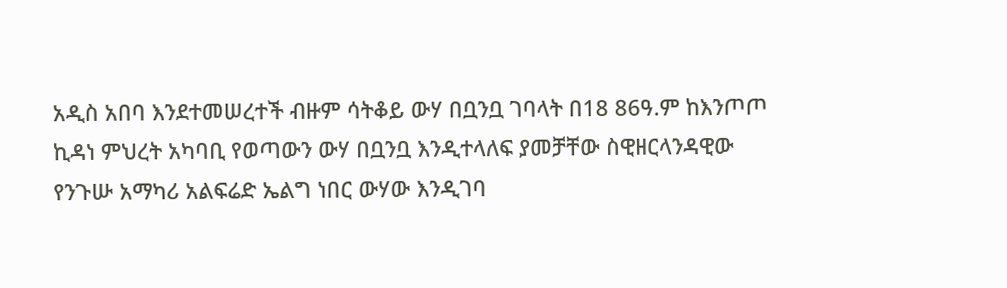አዲስ አበባ እንደተመሠረተች ብዙም ሳትቆይ ውሃ በቧንቧ ገባላት በ18 86ዓ.ም ከእንጦጦ ኪዳነ ምህረት አካባቢ የወጣውን ውሃ በቧንቧ እንዲተላለፍ ያመቻቸው ስዊዘርላንዳዊው የንጉሡ አማካሪ አልፍሬድ ኤልግ ነበር ውሃው እንዲገባ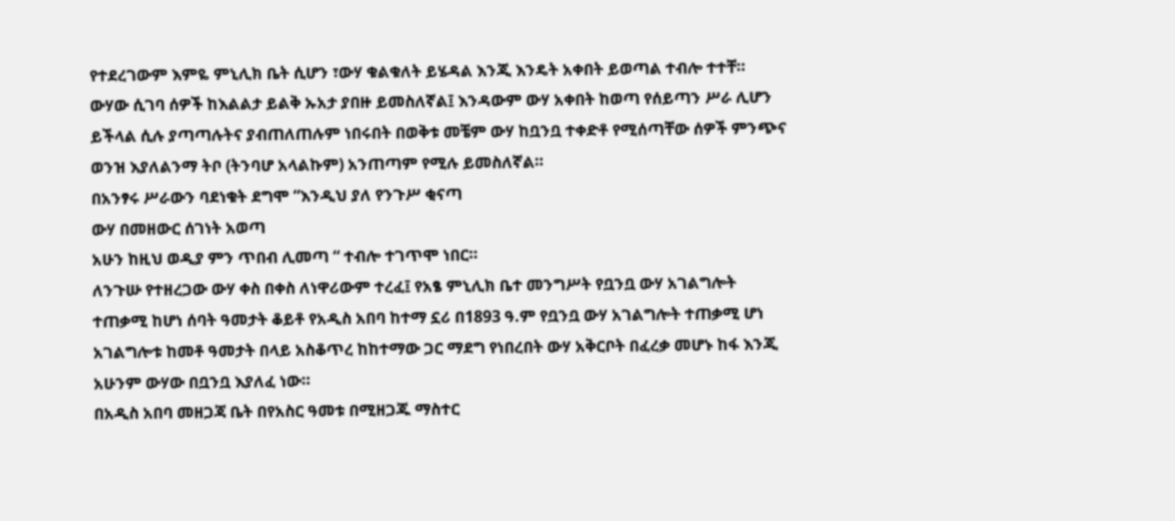የተደረገውም እምዬ ምኒሊክ ቤት ሲሆን ፣ውሃ ቁልቁለት ይሄዳል እንጂ እንዴት አቀበት ይወጣል ተብሎ ተተቸ።
ውሃው ሲገባ ሰዎች ከእልልታ ይልቅ ኡአታ ያበዙ ይመስለኛል፤ እንዳውም ውሃ አቀበት ከወጣ የሰይጣን ሥራ ሊሆን ይችላል ሲሉ ያጣጣሉትና ያብጠለጠሉም ነበሩበት በወቅቱ መቼም ውሃ ከቧንቧ ተቀድቶ የሚሰጣቸው ሰዎች ምንጭና ወንዝ እያለልንማ ትቦ (ትንባሆ አላልኩም) አንጠጣም የሚሉ ይመስለኛል።
በአንፃሩ ሥራውን ባደነቁት ደግሞ “እንዲህ ያለ የንጉሥ ቂናጣ
ውሃ በመዘውር ሰገነት አወጣ
አሁን ከዚህ ወዲያ ምን ጥበብ ሊመጣ “ ተብሎ ተገጥሞ ነበር።
ለንጉሡ የተዘረጋው ውሃ ቀስ በቀስ ለነዋሪውም ተረፈ፤ የአፄ ምኒሊክ ቤተ መንግሥት የቧንቧ ውሃ አገልግሎት ተጠቃሚ ከሆነ ሰባት ዓመታት ቆይቶ የአዲስ አበባ ከተማ ኗሪ በ1893 ዓ.ም የቧንቧ ውሃ አገልግሎት ተጠቃሚ ሆነ አገልግሎቱ ከመቶ ዓመታት በላይ አስቆጥረ ከከተማው ጋር ማደግ የነበረበት ውሃ አቅርቦት በፈረቃ መሆኑ ከፋ እንጂ አሁንም ውሃው በቧንቧ እያለፈ ነው።
በአዲስ አበባ መዘጋጃ ቤት በየአስር ዓመቱ በሚዘጋጁ ማስተር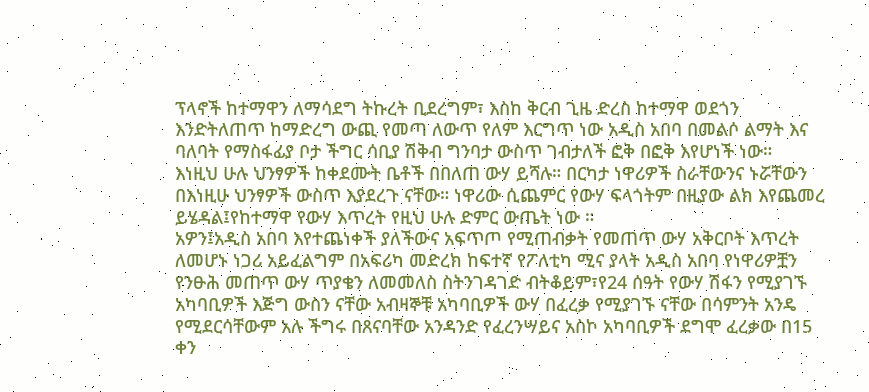ፕላኖች ከተማዋን ለማሳደግ ትኩረት ቢደረግም፣ እስከ ቅርብ ጊዜ ድረስ ከተማዋ ወደጎን እንድትለጠጥ ከማድረግ ውጪ የመጣ ለውጥ የለም እርግጥ ነው አዲስ አበባ በመልሶ ልማት እና ባለባት የማስፋፊያ ቦታ ችግር ሳቢያ ሽቅብ ግንባታ ውስጥ ገብታለች ፎቅ በፎቅ እየሆነች ነው።
እነዚህ ሁሉ ህንፃዎች ከቀደሙት ቤቶች በበለጠ ውሃ ይሻሉ። በርካታ ነዋሪዎች ስራቸውንና ኑሯቸውን በእነዚሁ ህንፃዎች ውስጥ እያደረጉ ናቸው። ነዋሪው ሲጨምር የውሃ ፍላጎትም በዚያው ልክ እየጨመረ ይሄዳል፤የከተማዋ የውሃ እጥረት የዚህ ሁሉ ድምር ውጤት ነው ።
አዎን፤አዲስ አበባ እየተጨነቀች ያለችውና አፍጥጦ የሚጠብቃት የመጠጥ ውሃ አቅርቦት እጥረት ለመሆኑ ነጋሪ አይፈልግም በአፍሪካ መድረክ ከፍተኛ የፖለቲካ ሚና ያላት አዲስ አበባ የነዋሪዎቿን የንፁሕ መጠጥ ውሃ ጥያቄን ለመመለስ ስትንገዳገድ ብትቆይም፣የ24 ሰዓት የውሃ ሽፋን የሚያገኙ አካባቢዎች እጅግ ውስን ናቸው አብዛኞቹ አካባቢዎች ውሃ በፈረቃ የሚያገኙ ናቸው በሳምንት አንዴ የሚደርሳቸውም አሉ ችግሩ በጸናባቸው አንዳንድ የፈረንሣይና አስኮ አካባቢዎች ደግሞ ፈረቃው በ15 ቀን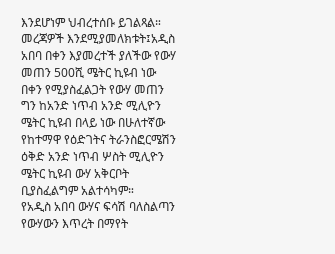እንደሆነም ህብረተሰቡ ይገልጻል።
መረጃዎች እንደሚያመለክቱት፤አዲስ አበባ በቀን እያመረተች ያለችው የውሃ መጠን 500ሺ ሜትር ኪዩብ ነው በቀን የሚያስፈልጋት የውሃ መጠን ግን ከአንድ ነጥብ አንድ ሚሊዮን ሜትር ኪዩብ በላይ ነው በሁለተኛው የከተማዋ የዕድገትና ትራንስፎርሜሽን ዕቅድ አንድ ነጥብ ሦስት ሚሊዮን ሜትር ኪዩብ ውሃ አቅርቦት ቢያስፈልግም አልተሳካም።
የአዲስ አበባ ውሃና ፍሳሽ ባለስልጣን የውሃውን እጥረት በማየት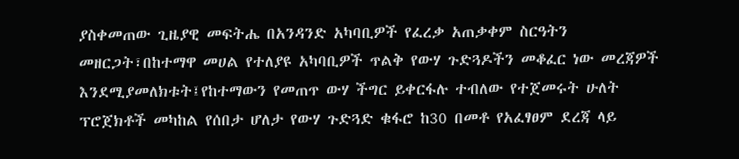ያስቀመጠው ጊዜያዊ መፍትሔ በአንዳንድ አካባቢዎች የፈረቃ አጠቃቀም ስርዓትን መዘርጋት፣በከተማዋ መሀል የተለያዩ አካባቢዎች ጥልቅ የውሃ ጉድጓዶችን መቆፈር ነው መረጃዎች እንደሚያመለክቱት፤የከተማውን የመጠጥ ውሃ ችግር ይቀርፋሉ ተብለው የተጀመሩት ሁለት ፕሮጀክቶች መካከል የሰበታ ሆለታ የውሃ ጉድጓድ ቁፋሮ ከ30 በመቶ የአፈፃፀም ደረጃ ላይ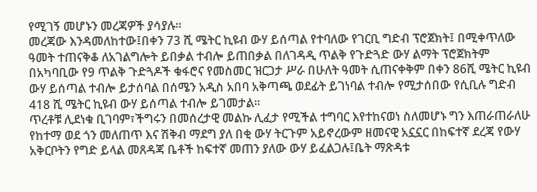የሚገኝ መሆኑን መረጃዎች ያሳያሉ።
መረጃው እንዳመለከተው፤በቀን 73 ሺ ሜትር ኪዩብ ውሃ ይሰጣል የተባለው የገርቢ ግድብ ፕሮጀክት፤ በሚቀጥለው ዓመት ተጠናቅቆ ለአገልግሎት ይበቃል ተብሎ ይጠበቃል በለገዳዲ ጥልቅ የጉድጓድ ውሃ ልማት ፕሮጀክትም በአካባቢው የ9 ጥልቅ ጉድጓዶች ቁፋሮና የመስመር ዝርጋታ ሥራ በሁለት ዓመት ሲጠናቀቅም በቀን 86ሺ ሜትር ኪዩብ ውሃ ይሰጣል ተብሎ ይታሰባል በሰሜን አዲስ አበባ አቅጣጫ ወደፊት ይገነባል ተብሎ የሚታሰበው የሲቢሉ ግድብ 418 ሺ ሜትር ኪዩብ ውሃ ይሰጣል ተብሎ ይገመታል።
ጥረቶቹ ሊደነቁ ቢገባም፣ችግሩን በመሰረታዊ መልኩ ሊፈታ የሚችል ተግባር እየተከናወነ ስለመሆኑ ግን እጠራጠራለሁ የከተማ ወደ ጎን መለጠጥ እና ሽቅብ ማደግ ያለ በቂ ውሃ ትርጉም አይኖረውም ዘመናዊ አኗኗር በከፍተኛ ደረጃ የውሃ አቅርቦትን የግድ ይላል መጸዳጃ ቤቶች ከፍተኛ መጠን ያለው ውሃ ይፈልጋሉ፤ቤት ማጽዳቱ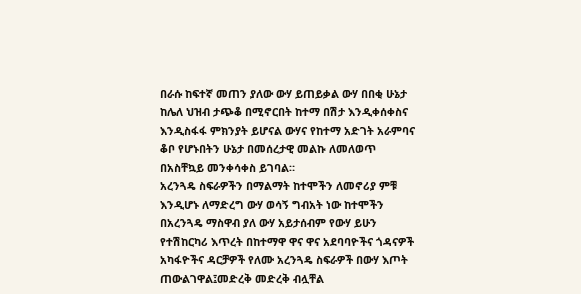በራሱ ከፍተኛ መጠን ያለው ውሃ ይጠይቃል ውሃ በበቂ ሁኔታ ከሌለ ህዝብ ታጭቆ በሚኖርበት ከተማ በሽታ እንዲቀሰቀስና እንዲስፋፋ ምክንያት ይሆናል ውሃና የከተማ አድገት አራምባና ቆቦ የሆኑበትን ሁኔታ በመሰረታዊ መልኩ ለመለወጥ በአስቸኳይ መንቀሳቀስ ይገባል።
አረንጓዴ ስፍራዎችን በማልማት ከተሞችን ለመኖሪያ ምቹ እንዲሆኑ ለማድረግ ውሃ ወሳኝ ግብአት ነው ከተሞችን በአረንጓዴ ማስዋብ ያለ ውሃ አይታሰብም የውሃ ይሁን የተሽከርካሪ እጥረት በከተማዋ ዋና ዋና አደባባዮችና ጎዳናዎች አካፋዮችና ዳርቻዎች የለሙ አረንጓዴ ስፍራዎች በውሃ እጦት ጠውልገዋል፤መድረቅ መድረቅ ብሏቸል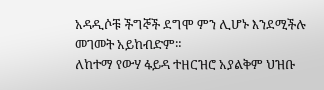አዳዲሶቹ ችግኞች ደግሞ ምን ሊሆኑ እንደሚችሉ መገመት አይከብድም።
ለከተማ የውሃ ፋይዳ ተዘርዝሮ አያልቅም ህዝቡ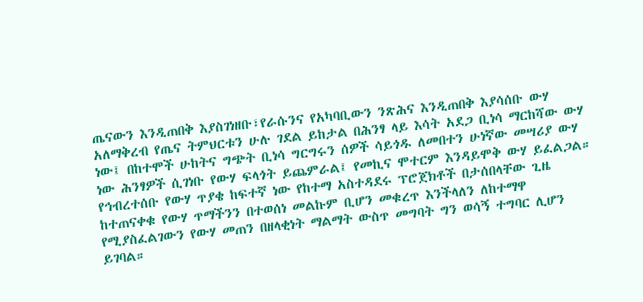ጤናውን እንዲጠበቅ እያስገነዘቡ፣የራሱንና የአካባቢውን ንጽሕና እንዲጠበቅ እያሳሰቡ ውሃ አለማቅረብ የጤና ትምህርቱን ሁሉ ገደል ይከታል በሕንፃ ላይ እሳት አደጋ ቢነሳ ማርከሻው ውሃ ነው፤ በከተሞች ሁከትና ግጭት ቢነሳ ግርግሩን ሰዎች ሳይጎዱ ለመበተን ሁነኛው መሣሪያ ውሃ ነው ሕንፃዎች ሲገነቡ የውሃ ፍላጎት ይጨምራል፤ የመኪና ሞተርም እንዳይሞቅ ውሃ ይፈልጋል።
የኅብረተሰቡ የውሃ ጥያቄ ከፍተኛ ነው የከተማ አስተዳደሩ ፕሮጀክቶች በታሰበላቸው ጊዜ ከተጠናቀቁ የውሃ ጥማችንን በተወሰነ መልኩም ቢሆን መቁረጥ እንችላለን ለከተማዋ የሚያስፈልገውን የውሃ መጠን በዘላቂነት ማልማት ውስጥ መግባት ግን ወሳኝ ተግባር ሊሆን ይገባል።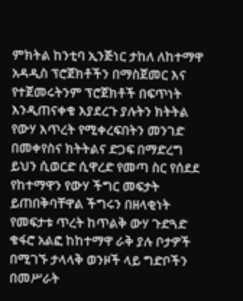ምክትል ከንቲባ ኢንጅነር ታከለ ለከተማዋ አዳዲስ ፕሮጀክቶችን በማስጀመር እና የተጀመሩትንም ፕሮጀክቶች በፍጥነት እንዲጠናቀቁ እያደረጉ ያሉትን ክትትል የውሃ እጥረት የሚቀረፍበትን መንገድ በመቀየስና ክትትልና ድጋፍ በማድረግ ይህን ሲወርድ ሲዋረድ የመጣ ስር የሰደደ የከተማዋን የውሃ ችግር መፍታት ይጠበቅባቸዋል ችግሩን በዘላቂነት የመፍታቱ ጥረት ከጥልቅ ውሃ ጉድጓድ ቁፋሮ አልፎ ከከተማዋ ራቅ ያሉ ቦታዎች በሚገኙ ታላላቅ ወንዞች ላይ ግድቦችን በመሥራት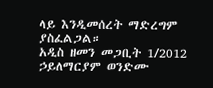ላይ እንዲመሰረት ማድረግም ያስፈልጋል።
አዲስ ዘመን መጋቢት 1/2012
ኃይለማርያም ወንድሙ